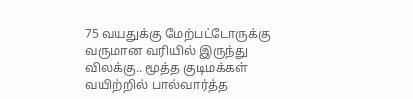75 வயதுக்கு மேற்பட்டோருக்கு வருமான வரியில் இருந்து விலக்கு.. மூத்த குடிமக்கள் வயிற்றில் பால்வார்த்த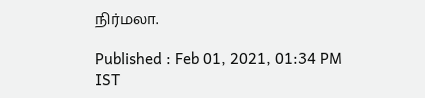நிர்மலா.

Published : Feb 01, 2021, 01:34 PM IST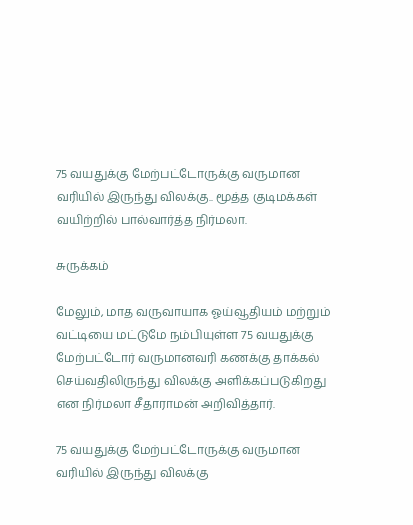75 வயதுக்கு மேற்பட்டோருக்கு வருமான வரியில் இருந்து விலக்கு.. மூத்த குடிமக்கள் வயிற்றில் பால்வார்த்த நிர்மலா.

சுருக்கம்

மேலும், மாத வருவாயாக ஓய்வூதியம் மற்றும் வட்டியை மட்டுமே நம்பியுள்ள 75 வயதுக்கு மேற்பட்டோர் வருமானவரி கணக்கு தாக்கல் செய்வதிலிருந்து விலக்கு அளிக்கப்படுகிறது என நிர்மலா சீதாராமன் அறிவித்தார்.

75 வயதுக்கு மேற்பட்டோருக்கு வருமான வரியில் இருந்து விலக்கு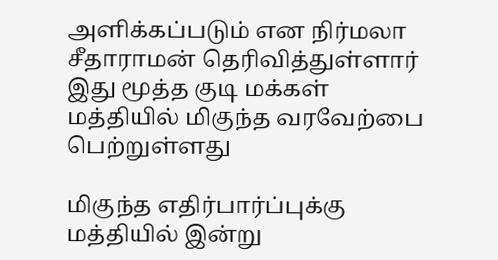அளிக்கப்படும் என நிர்மலா சீதாராமன் தெரிவித்துள்ளார் இது மூத்த குடி மக்கள் மத்தியில் மிகுந்த வரவேற்பை பெற்றுள்ளது

மிகுந்த எதிர்பார்ப்புக்கு மத்தியில் இன்று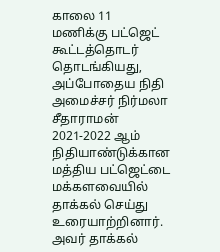காலை 11 மணிக்கு பட்ஜெட் கூட்டத்தொடர் தொடங்கியது, அப்போதைய நிதி அமைச்சர் நிர்மலா சீதாராமன் 2021-2022 ஆம் நிதியாண்டுக்கான மத்திய பட்ஜெட்டை மக்களவையில் தாக்கல் செய்து உரையாற்றினார். அவர் தாக்கல்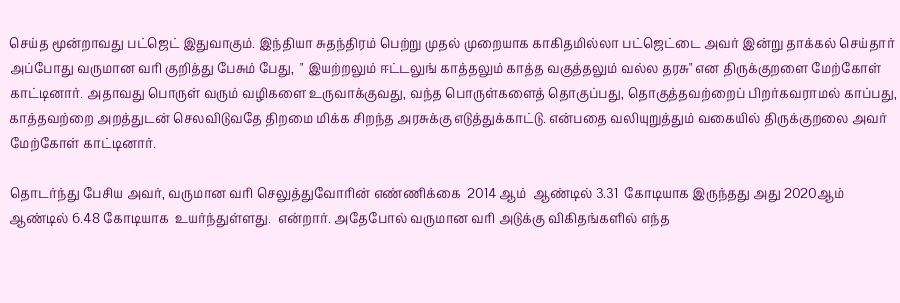செய்த மூன்றாவது பட்ஜெட் இதுவாகும். இந்தியா சுதந்திரம் பெற்று முதல் முறையாக காகிதமில்லா பட்ஜெட்டை அவர் இன்று தாக்கல் செய்தார் அப்போது வருமான வரி குறித்து பேசும் பேது,  " இயற்றலும் ஈட்டலுங் காத்தலும் காத்த வகுத்தலும் வல்ல தரசு" என திருக்குறளை மேற்கோள் காட்டினார். அதாவது பொருள் வரும் வழிகளை உருவாக்குவது, வந்த பொருள்களைத் தொகுப்பது, தொகுத்தவற்றைப் பிறர்கவராமல் காப்பது, காத்தவற்றை அறத்துடன் செலவிடுவதே திறமை மிக்க சிறந்த அரசுக்கு எடுத்துக்காட்டு. என்பதை வலியுறுத்தும் வகையில் திருக்குறலை அவர் மேற்கோள் காட்டினார்.

தொடர்ந்து பேசிய அவர், வருமான வரி செலுத்துவோரின் எண்ணிக்கை  2014 ஆம்  ஆண்டில் 3.31  கோடியாக இருந்தது அது 2020ஆம் ஆண்டில் 6.48 கோடியாக  உயர்ந்துள்ளது.  என்றார். அதேபோல் வருமான வரி அடுக்கு விகிதங்களில் எந்த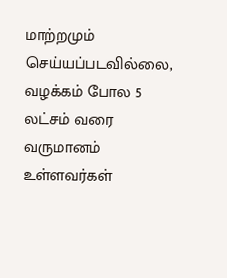மாற்றமும் செய்யப்படவில்லை, வழக்கம் போல 5 லட்சம் வரை வருமானம் உள்ளவர்கள்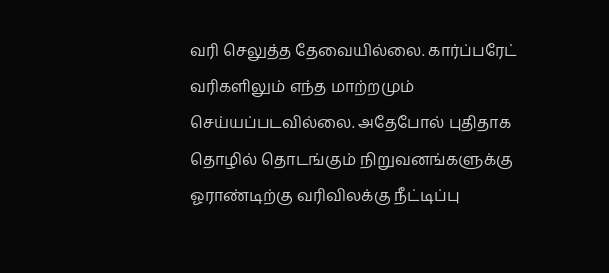வரி செலுத்த தேவையில்லை. கார்ப்பரேட் வரிகளிலும் எந்த மாற்றமும் செய்யப்படவில்லை. அதேபோல் புதிதாக தொழில் தொடங்கும் நிறுவனங்களுக்கு ஓராண்டிற்கு வரிவிலக்கு நீட்டிப்பு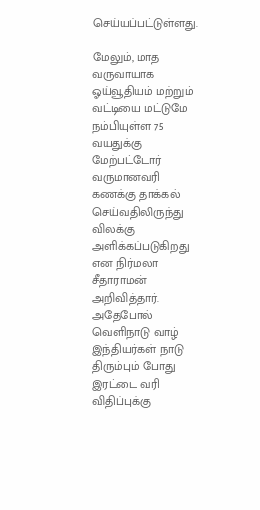செய்யப்பட்டுள்ளது.

மேலும், மாத வருவாயாக ஓய்வூதியம் மற்றும் வட்டியை மட்டுமே நம்பியுள்ள 75 வயதுக்கு மேற்பட்டோர் வருமானவரி கணக்கு தாக்கல் செய்வதிலிருந்து விலக்கு அளிக்கப்படுகிறது என நிர்மலா சீதாராமன் அறிவித்தார். அதேபோல் வெளிநாடு வாழ் இந்தியர்கள் நாடு திரும்பும் போது இரட்டை வரி விதிப்புக்கு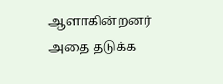ஆளாகின்றனர் அதை தடுக்க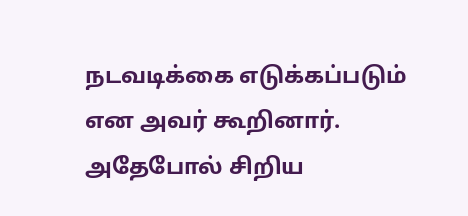நடவடிக்கை எடுக்கப்படும் என அவர் கூறினார். அதேபோல் சிறிய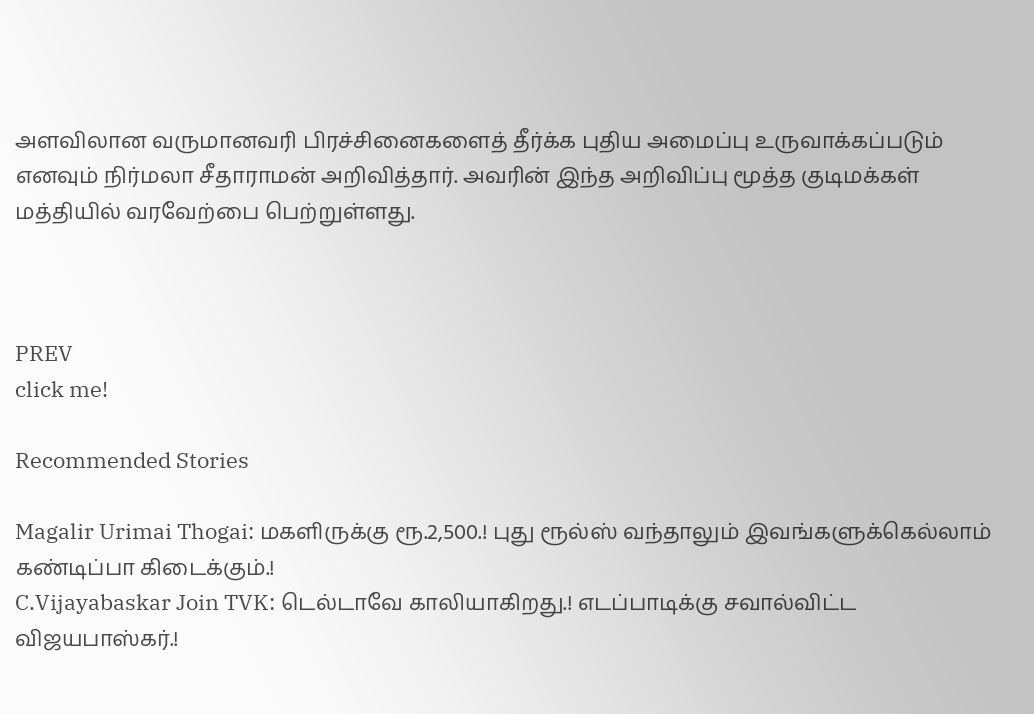அளவிலான வருமானவரி பிரச்சினைகளைத் தீர்க்க புதிய அமைப்பு உருவாக்கப்படும் எனவும் நிர்மலா சீதாராமன் அறிவித்தார். அவரின் இந்த அறிவிப்பு மூத்த குடிமக்கள் மத்தியில் வரவேற்பை பெற்றுள்ளது.



PREV
click me!

Recommended Stories

Magalir Urimai Thogai: மகளிருக்கு ரூ.2,500.! புது ரூல்ஸ் வந்தாலும் இவங்களுக்கெல்லாம் கண்டிப்பா கிடைக்கும்.!
C.Vijayabaskar Join TVK: டெல்டாவே காலியாகிறது.! எடப்பாடிக்கு சவால்விட்ட விஜயபாஸ்கர்.!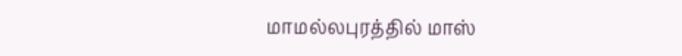மாமல்லபுரத்தில் மாஸ்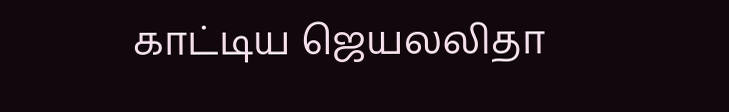காட்டிய ஜெயலலிதா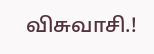விசுவாசி.!